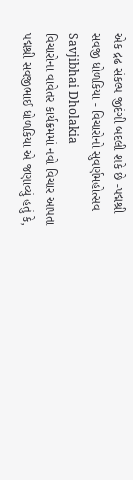એક દ્રઢ સંકલ્પ જીદંગી બદલી શકે છે -પદ્મશ્રી સવજી ધોળકિયા - વિચારોનો સુવર્ણમહોત્સવ Savjibhai Dholakia
વિચારોના વાવેતર કાર્યક્રમમાં નવો વિચાર આપતા પદ્મશ્રી સવજીભાઈ ધોળકિયા એ જણાવ્યું હતું કે,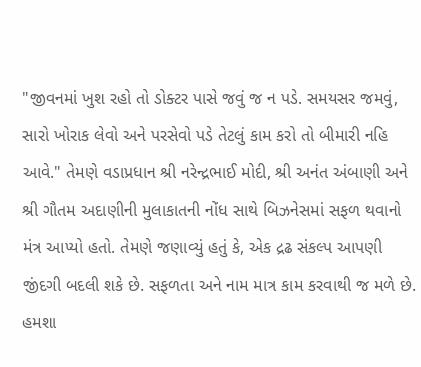"જીવનમાં ખુશ રહો તો ડોક્ટર પાસે જવું જ ન પડે. સમયસર જમવું, સારો ખોરાક લેવો અને પરસેવો પડે તેટલું કામ કરો તો બીમારી નહિ આવે." તેમણે વડાપ્રધાન શ્રી નરેન્દ્રભાઈ મોદી, શ્રી અનંત અંબાણી અને શ્રી ગૌતમ અદાણીની મુલાકાતની નોંધ સાથે બિઝનેસમાં સફળ થવાનો મંત્ર આપ્યો હતો. તેમણે જણાવ્યું હતું કે, એક દ્રઢ સંકલ્પ આપણી જીંદગી બદલી શકે છે. સફળતા અને નામ માત્ર કામ કરવાથી જ મળે છે. હમશા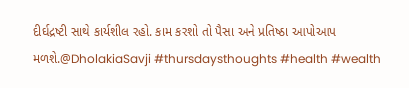દીર્ઘદ્રષ્ટી સાથે કાર્યશીલ રહો. કામ કરશો તો પૈસા અને પ્રતિષ્ઠા આપોઆપ મળશે.@DholakiaSavji #thursdaysthoughts #health #wealth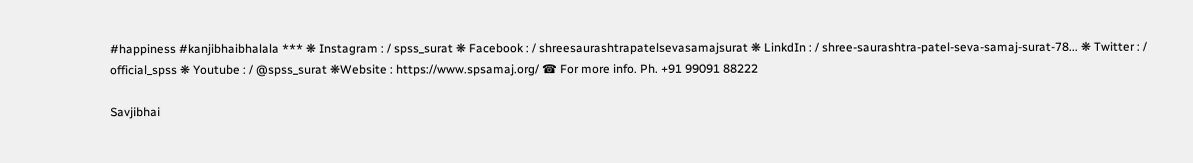#happiness #kanjibhaibhalala *** ❋ Instagram : / spss_surat ❋ Facebook : / shreesaurashtrapatelsevasamajsurat ❋ LinkdIn : / shree-saurashtra-patel-seva-samaj-surat-78... ❋ Twitter : / official_spss ❋ Youtube : / @spss_surat ❋Website : https://www.spsamaj.org/ ☎ For more info. Ph. +91 99091 88222

Savjibhai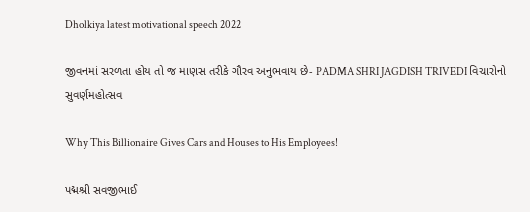Dholkiya latest motivational speech 2022

જીવનમાં સરળતા હોય તો જ માણસ તરીકે ગૌરવ અનુભવાય છે- PADMA SHRI JAGDISH TRIVEDI વિચારોનો સુવર્ણમહોત્સવ

Why This Billionaire Gives Cars and Houses to His Employees!

પદ્મશ્રી સવજીભાઈ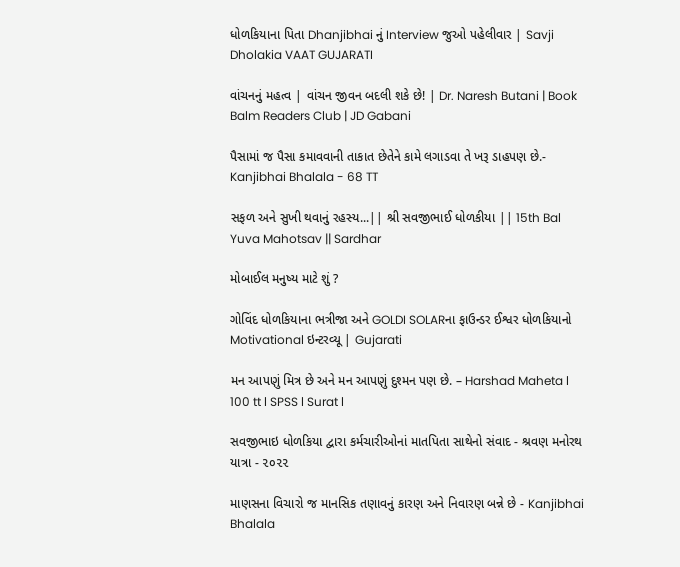ધોળકિયાના પિતા Dhanjibhai નું Interview જુઓ પહેલીવાર | Savji Dholakia VAAT GUJARATI

વાંચનનું મહત્વ | વાંચન જીવન બદલી શકે છે! | Dr. Naresh Butani | Book Balm Readers Club | JD Gabani

પૈસામાં જ પૈસા કમાવવાની તાકાત છેતેને કામે લગાડવા તે ખરૂ ડાહપણ છે.- Kanjibhai Bhalala - 68 TT

સફળ અને સુખી થવાનું રહસ્ય...|| શ્રી સવજીભાઈ ધોળકીયા || 15th Bal Yuva Mahotsav || Sardhar

મોબાઈલ મનુષ્ય માટે શું ?

ગોવિંદ ધોળકિયાના ભત્રીજા અને GOLDI SOLARના ફાઉન્ડર ઈશ્વર ધોળકિયાનો Motivational ઇન્ટરવ્યૂ | Gujarati

મન આપણું મિત્ર છે અને મન આપણું દુશ્મન પણ છે. – Harshad Maheta l 100 tt l SPSS l Surat l

સવજીભાઇ ધોળકિયા દ્વારા કર્મચારીઓનાં માતપિતા સાથેનો સંવાદ - શ્રવણ મનોરથ યાત્રા - ૨૦૨૨

માણસના વિચારો જ માનસિક તણાવનું કારણ અને નિવારણ બન્ને છે - Kanjibhai Bhalala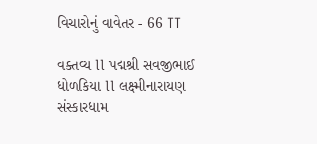વિચારોનું વાવેતર - 66 TT

વક્તવ્ય ll પદ્મશ્રી સવજીભાઈ ધોળકિયા ll લક્ષ્મીનારાયણ સંસ્કારધામ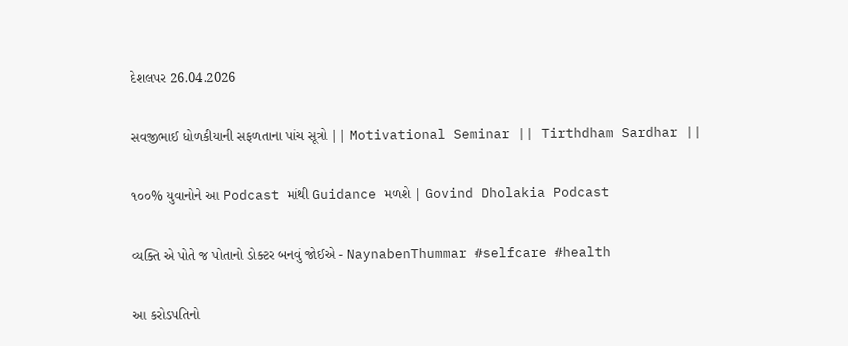દેશલપર 26.04.2026

સવજીભાઈ ધોળકીયાની સફળતાના પાંચ સૂત્રો || Motivational Seminar || Tirthdham Sardhar ||

૧૦૦% યુવાનોને આ Podcast માંથી Guidance મળશે | Govind Dholakia Podcast

વ્યક્તિ એ પોતે જ પોતાનો ડોક્ટર બનવું જોઈએ - NaynabenThummar #selfcare #health

આ કરોડપતિનો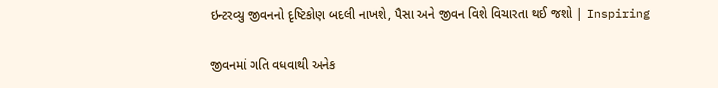ઇન્ટરવ્યુ જીવનનો દૃષ્ટિકોણ બદલી નાખશે, પૈસા અને જીવન વિશે વિચારતા થઈ જશો | Inspiring

જીવનમાં ગતિ વધવાથી અનેક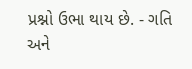પ્રશ્નો ઉભા થાય છે. - ગતિ અને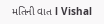મતિની વાત l Vishal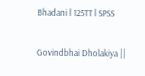Bhadani l 125TT l SPSS

Govindbhai Dholakiya ||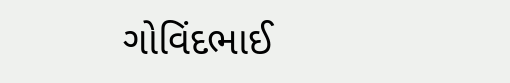ગોવિંદભાઈ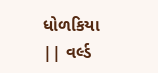ધોળકિયા || વર્લ્ડ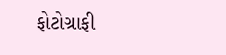ફોટોગ્રાફી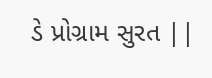ડે પ્રોગ્રામ સુરત ||